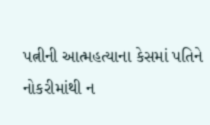પત્નીની આત્મહત્યાના કેસમાં પતિને નોકરીમાંથી ન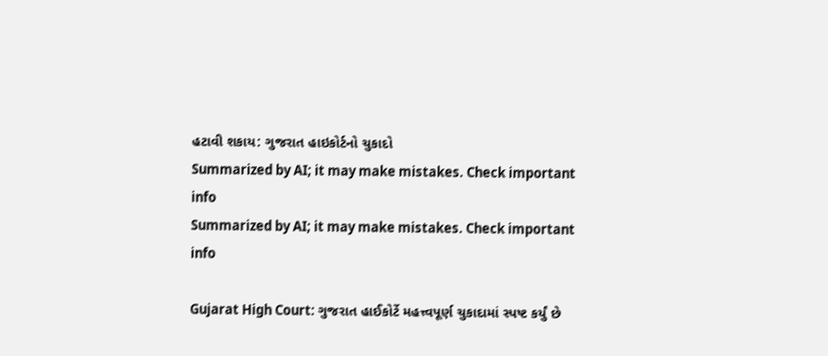હટાવી શકાય: ગુજરાત હાઇકોર્ટનો ચુકાદો
Summarized by AI; it may make mistakes. Check important info
Summarized by AI; it may make mistakes. Check important info

Gujarat High Court: ગુજરાત હાઈકોર્ટે મહત્ત્વપૂર્ણ ચુકાદામાં સ્પષ્ટ કર્યું છે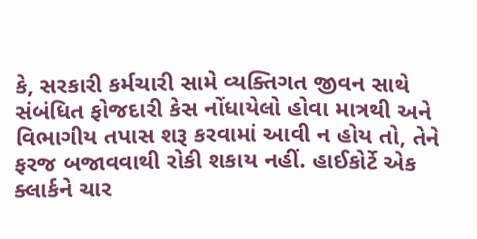કે, સરકારી કર્મચારી સામે વ્યક્તિગત જીવન સાથે સંબંધિત ફોજદારી કેસ નોંધાયેલો હોવા માત્રથી અને વિભાગીય તપાસ શરૂ કરવામાં આવી ન હોય તો, તેને ફરજ બજાવવાથી રોકી શકાય નહીં. હાઈકોર્ટે એક ક્લાર્કને ચાર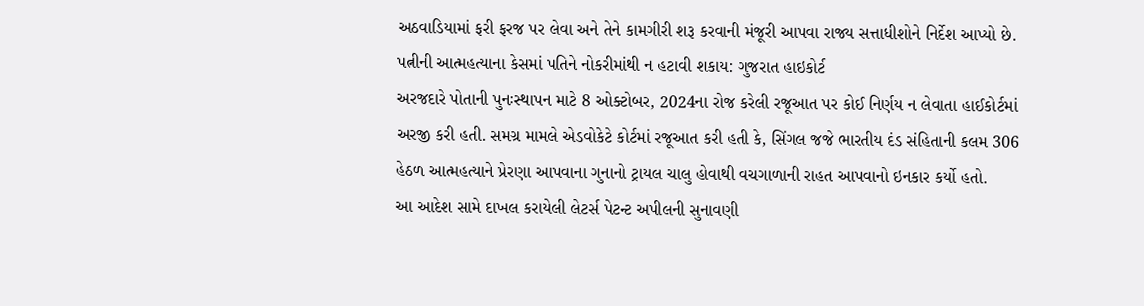અઠવાડિયામાં ફરી ફરજ પર લેવા અને તેને કામગીરી શરૂ કરવાની મંજૂરી આપવા રાજ્ય સત્તાધીશોને નિર્દેશ આપ્યો છે.
પત્નીની આત્મહત્યાના કેસમાં પતિને નોકરીમાંથી ન હટાવી શકાય: ગુજરાત હાઇકોર્ટ
અરજદારે પોતાની પુનઃસ્થાપન માટે 8 ઓક્ટોબર, 2024ના રોજ કરેલી રજૂઆત પર કોઈ નિર્ણય ન લેવાતા હાઈકોર્ટમાં અરજી કરી હતી. સમગ્ર મામલે એડવોકેટે કોર્ટમાં રજૂઆત કરી હતી કે, સિંગલ જજે ભારતીય દંડ સંહિતાની કલમ 306 હેઠળ આત્મહત્યાને પ્રેરણા આપવાના ગુનાનો ટ્રાયલ ચાલુ હોવાથી વચગાળાની રાહત આપવાનો ઇનકાર કર્યો હતો.
આ આદેશ સામે દાખલ કરાયેલી લેટર્સ પેટન્ટ અપીલની સુનાવણી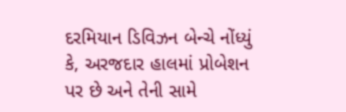દરમિયાન ડિવિઝન બેન્ચે નોંધ્યું કે, અરજદાર હાલમાં પ્રોબેશન પર છે અને તેની સામે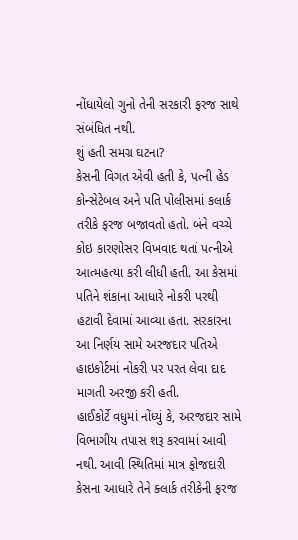નોંધાયેલો ગુનો તેની સરકારી ફરજ સાથે સંબંધિત નથી.
શું હતી સમગ્ર ઘટના?
કેસની વિગત એવી હતી કે, પત્ની હેડ કોન્સેટેબલ અને પતિ પોલીસમાં કલાર્ક તરીકે ફરજ બજાવતો હતો. બંને વચ્ચે કોઇ કારણોસર વિખવાદ થતાં પત્નીએ આત્મહત્યા કરી લીધી હતી. આ કેસમાં પતિને શંકાના આધારે નોકરી પરથી હટાવી દેવામાં આવ્યા હતા. સરકારના આ નિર્ણય સામે અરજદાર પતિએ હાઇકોર્ટમાં નોકરી પર પરત લેવા દાદ માગતી અરજી કરી હતી.
હાઈકોર્ટે વધુમાં નોંધ્યું કે, અરજદાર સામે વિભાગીય તપાસ શરૂ કરવામાં આવી નથી. આવી સ્થિતિમાં માત્ર ફોજદારી કેસના આધારે તેને ક્લાર્ક તરીકેની ફરજ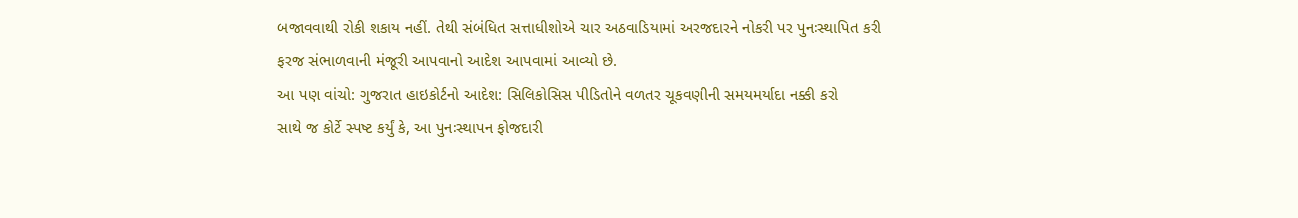બજાવવાથી રોકી શકાય નહીં. તેથી સંબંધિત સત્તાધીશોએ ચાર અઠવાડિયામાં અરજદારને નોકરી પર પુનઃસ્થાપિત કરી ફરજ સંભાળવાની મંજૂરી આપવાનો આદેશ આપવામાં આવ્યો છે.
આ પણ વાંચો: ગુજરાત હાઇકોર્ટનો આદેશ: સિલિકોસિસ પીડિતોને વળતર ચૂકવણીની સમયમર્યાદા નક્કી કરો
સાથે જ કોર્ટે સ્પષ્ટ કર્યું કે, આ પુનઃસ્થાપન ફોજદારી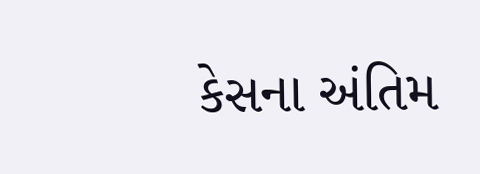કેસના અંતિમ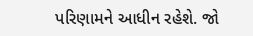પરિણામને આધીન રહેશે. જો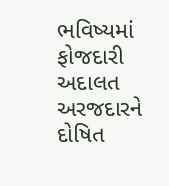ભવિષ્યમાં ફોજદારી અદાલત અરજદારને દોષિત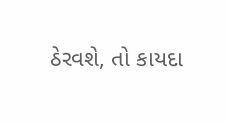ઠેરવશે, તો કાયદા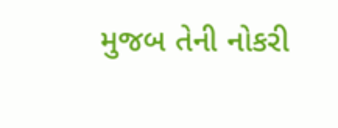મુજબ તેની નોકરી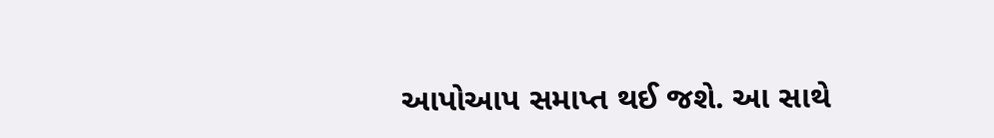આપોઆપ સમાપ્ત થઈ જશે. આ સાથે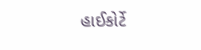હાઈકોર્ટે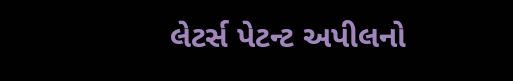લેટર્સ પેટન્ટ અપીલનો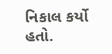નિકાલ કર્યો હતો.